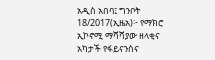አዲስ አበባ፤ ግንቦት 18/2017(ኢዜአ)፦ የማክሮ ኢኮኖሚ ማሻሻያው ዘላቂና አካታች የፋይናንስና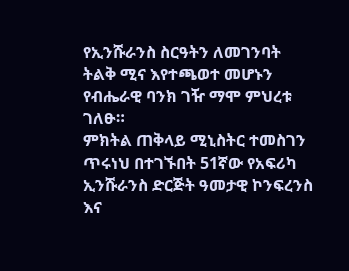የኢንሹራንስ ስርዓትን ለመገንባት ትልቅ ሚና እየተጫወተ መሆኑን የብሔራዊ ባንክ ገዥ ማሞ ምህረቱ ገለፁ።
ምክትል ጠቅላይ ሚኒስትር ተመስገን ጥሩነህ በተገኙበት 51ኛው የአፍሪካ ኢንሹራንስ ድርጅት ዓመታዊ ኮንፍረንስ እና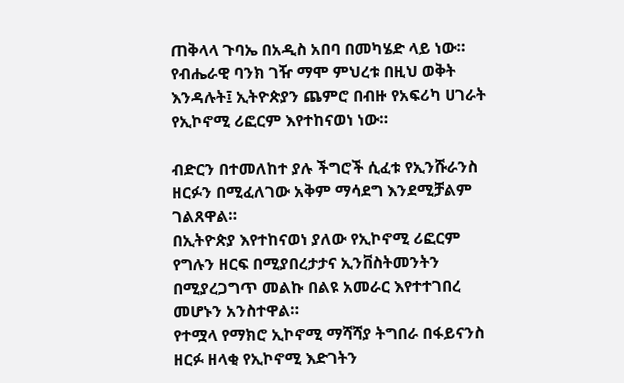ጠቅላላ ጉባኤ በአዲስ አበባ በመካሄድ ላይ ነው።
የብሔራዊ ባንክ ገዥ ማሞ ምህረቱ በዚህ ወቅት እንዳሉት፤ ኢትዮጵያን ጨምሮ በብዙ የአፍሪካ ሀገራት የኢኮኖሚ ሪፎርም እየተከናወነ ነው።

ብድርን በተመለከተ ያሉ ችግሮች ሲፈቱ የኢንሹራንስ ዘርፉን በሚፈለገው አቅም ማሳደግ እንደሚቻልም ገልጸዋል።
በኢትዮጵያ እየተከናወነ ያለው የኢኮኖሚ ሪፎርም የግሉን ዘርፍ በሚያበረታታና ኢንቨስትመንትን በሚያረጋግጥ መልኩ በልዩ አመራር እየተተገበረ መሆኑን አንስተዋል።
የተሟላ የማክሮ ኢኮኖሚ ማሻሻያ ትግበራ በፋይናንስ ዘርፉ ዘላቂ የኢኮኖሚ እድገትን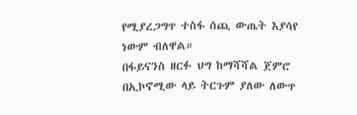የሚያረጋግጥ ተስፋ ሰጪ ውጤት እያሳየ ነውም ብለዋል።
በፋይናንስ ዘርፉ ህግ ከማሻሻል ጀምሮ በኢኮኖሚው ላይ ትርጉም ያለው ለውጥ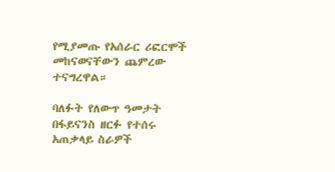የሚያመጡ የአሰራር ሪፎርሞች መከናወናቸውን ጨምረው ተናግረዋል።

ባለፉት የለውጥ ዓመታት በፋይናንስ ዘርፉ የተሰሩ አጠቃላይ ስራዎች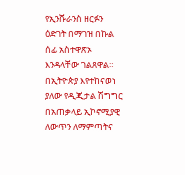የኢንሹራንስ ዘርፉን ዕድገት በማገዝ በኩል ሰፊ አስተዋጽኦ እንዳላቸው ገልጸዋል።
በኢትዮጵያ እየተከናወነ ያለው የዲጂታል ሽግግር በአጠቃላይ ኢኮኖሚያዊ ለውጥን ለማምጣትና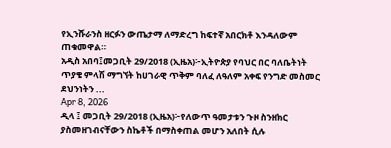የኢንሹራንስ ዘርፉን ውጤታማ ለማድረግ ከፍተኛ አበርክቶ እንዳለውም ጠቁመዋል።
አዲስ አበባ፤መጋቢት 29/2018 (ኢዜአ)፦ኢትዮጵያ የባህር በር ባለቤትነት ጥያቄ ምላሽ ማግኘት ከሀገራዊ ጥቅም ባለፈ ለዓለም አቀፍ የንግድ መስመር ደህንነትን ...
Apr 8, 2026
ዲላ ፤ መጋቢት 29/2018 (ኢዜአ)፦የለውጥ ዓመታቱን ጉዞ ስንዘክር ያስመዘገብናቸውን ስኬቶች በማስቀጠል መሆን አለበት ሲሉ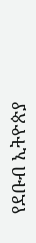የደቡብ ኢትዮጵያ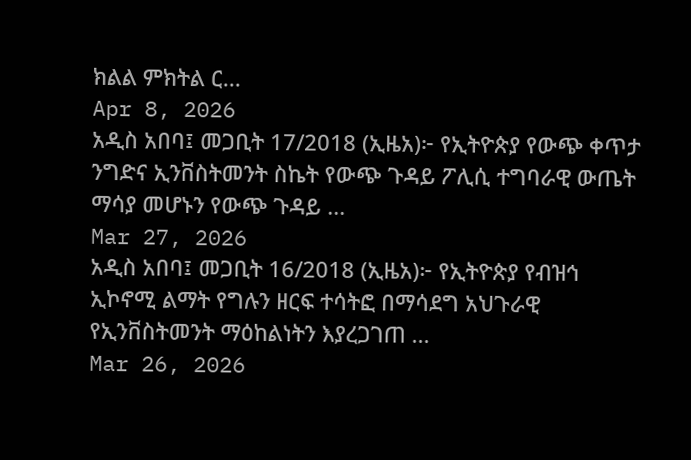ክልል ምክትል ር...
Apr 8, 2026
አዲስ አበባ፤ መጋቢት 17/2018 (ኢዜአ)፦ የኢትዮጵያ የውጭ ቀጥታ ንግድና ኢንቨስትመንት ስኬት የውጭ ጉዳይ ፖሊሲ ተግባራዊ ውጤት ማሳያ መሆኑን የውጭ ጉዳይ ...
Mar 27, 2026
አዲስ አበባ፤ መጋቢት 16/2018 (ኢዜአ)፦ የኢትዮጵያ የብዝኅ ኢኮኖሚ ልማት የግሉን ዘርፍ ተሳትፎ በማሳደግ አህጉራዊ የኢንቨስትመንት ማዕከልነትን እያረጋገጠ ...
Mar 26, 2026